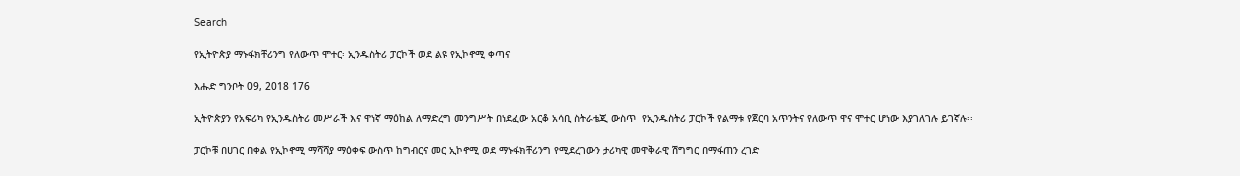Search

የኢትዮጵያ ማኑፋክቸሪንግ የለውጥ ሞተር፡ ኢንዱስትሪ ፓርኮች ወደ ልዩ የኢኮኖሚ ቀጣና

እሑድ ግንቦት 09, 2018 176

ኢትዮጵያን የአፍሪካ የኢንዱስትሪ መሥራች እና ዋነኛ ማዕከል ለማድረግ መንግሥት በነደፈው አርቆ አሳቢ ስትራቴጂ ውስጥ  የኢንዱስትሪ ፓርኮች የልማቱ የጀርባ አጥንትና የለውጥ ዋና ሞተር ሆነው እያገለገሉ ይገኛሉ፡፡

ፓርኮቹ በሀገር በቀል የኢኮኖሚ ማሻሻያ ማዕቀፍ ውስጥ ከግብርና መር ኢኮኖሚ ወደ ማኑፋክቸሪንግ የሚደረገውን ታሪካዊ መዋቅራዊ ሽግግር በማፋጠን ረገድ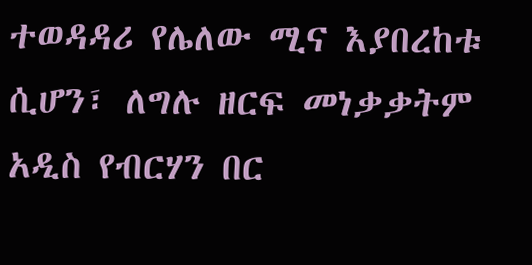ተወዳዳሪ የሌለው ሚና እያበረከቱ ሲሆን፣ ለግሉ ዘርፍ መነቃቃትም አዲስ የብርሃን በር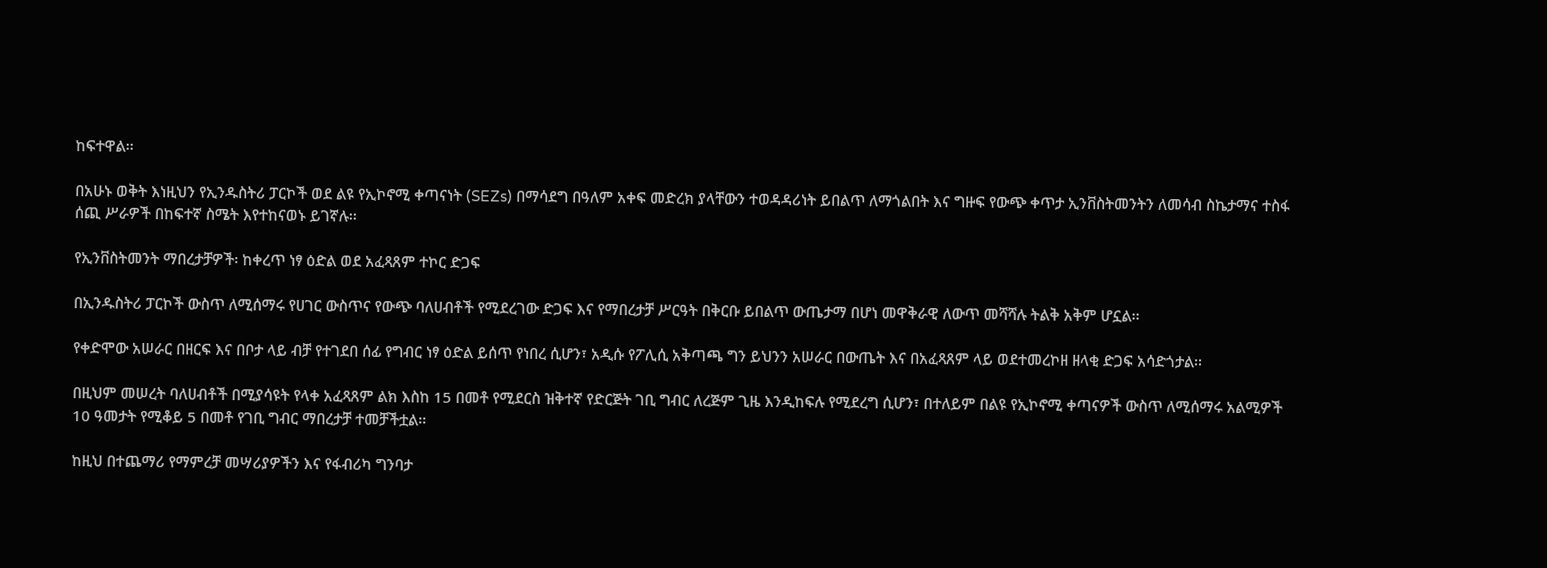ከፍተዋል፡፡

በአሁኑ ወቅት እነዚህን የኢንዱስትሪ ፓርኮች ወደ ልዩ የኢኮኖሚ ቀጣናነት (SEZs) በማሳደግ በዓለም አቀፍ መድረክ ያላቸውን ተወዳዳሪነት ይበልጥ ለማጎልበት እና ግዙፍ የውጭ ቀጥታ ኢንቨስትመንትን ለመሳብ ስኬታማና ተስፋ ሰጪ ሥራዎች በከፍተኛ ስሜት እየተከናወኑ ይገኛሉ፡፡

የኢንቨስትመንት ማበረታቻዎች፡ ከቀረጥ ነፃ ዕድል ወደ አፈጻጸም ተኮር ድጋፍ

በኢንዱስትሪ ፓርኮች ውስጥ ለሚሰማሩ የሀገር ውስጥና የውጭ ባለሀብቶች የሚደረገው ድጋፍ እና የማበረታቻ ሥርዓት በቅርቡ ይበልጥ ውጤታማ በሆነ መዋቅራዊ ለውጥ መሻሻሉ ትልቅ አቅም ሆኗል፡፡

የቀድሞው አሠራር በዘርፍ እና በቦታ ላይ ብቻ የተገደበ ሰፊ የግብር ነፃ ዕድል ይሰጥ የነበረ ሲሆን፣ አዲሱ የፖሊሲ አቅጣጫ ግን ይህንን አሠራር በውጤት እና በአፈጻጸም ላይ ወደተመረኮዘ ዘላቂ ድጋፍ አሳድጎታል፡፡

በዚህም መሠረት ባለሀብቶች በሚያሳዩት የላቀ አፈጻጸም ልክ እስከ 15 በመቶ የሚደርስ ዝቅተኛ የድርጅት ገቢ ግብር ለረጅም ጊዜ እንዲከፍሉ የሚደረግ ሲሆን፣ በተለይም በልዩ የኢኮኖሚ ቀጣናዎች ውስጥ ለሚሰማሩ አልሚዎች 10 ዓመታት የሚቆይ 5 በመቶ የገቢ ግብር ማበረታቻ ተመቻችቷል፡፡

ከዚህ በተጨማሪ የማምረቻ መሣሪያዎችን እና የፋብሪካ ግንባታ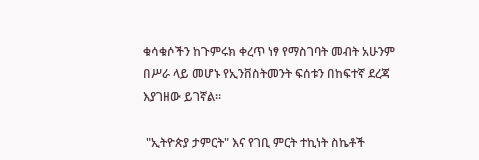ቁሳቁሶችን ከጉምሩክ ቀረጥ ነፃ የማስገባት መብት አሁንም በሥራ ላይ መሆኑ የኢንቨስትመንት ፍሰቱን በከፍተኛ ደረጃ እያገዘው ይገኛል፡፡

 "ኢትዮጵያ ታምርት" እና የገቢ ምርት ተኪነት ስኬቶች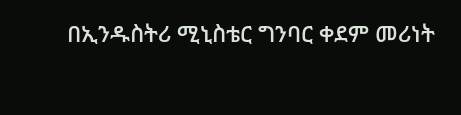በኢንዱስትሪ ሚኒስቴር ግንባር ቀደም መሪነት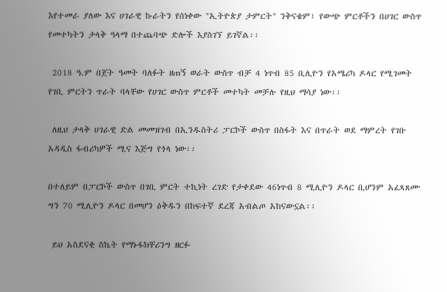እየተመራ ያለው እና ሀገራዊ ኩራትን የሰነቀው "ኢትዮጵያ ታምርት" ንቅናቄም፣ የውጭ ምርቶችን በሀገር ውስጥ የመተካትን ታላቅ ዓላማ በተጨባጭ ድሎች እያስገኘ ይገኛል፡፡

 2018 ዓ.ም በጀት ዓመት ባለፉት ዘጠኝ ወራት ውስጥ ብቻ 4 ነጥብ 85 ቢሊዮን የአሜሪካ ዶላር የሚገመት የገቢ ምርትን ጥራት ባላቸው የሀገር ውስጥ ምርቶች መተካት መቻሉ የዚህ ማሳያ ነው፡፡

 ለዚህ ታላቅ ሀገራዊ ድል መመዝገብ በኢንዱስትሪ ፓርኮች ውስጥ በስፋት እና በጥራት ወደ ማምረት የገቡ አዳዲስ ፋብሪካዎች ሚና እጅግ የጎላ ነው፡፡

በተለይም በፓርኮች ውስጥ በገቢ ምርት ተኪነት ረገድ የታቀደው 46ነጥብ 8 ሚሊዮን ዶላር ቢሆንም አፈጻጸሙ ግን 70 ሚሊዮን ዶላር በመሆን ዕቅዱን በከፍተኛ ደረጃ አብልጦ አከናውኗል፡፡

 ይህ አስደናቂ ስኬት የማኑፋክቸሪንግ ዘርፉ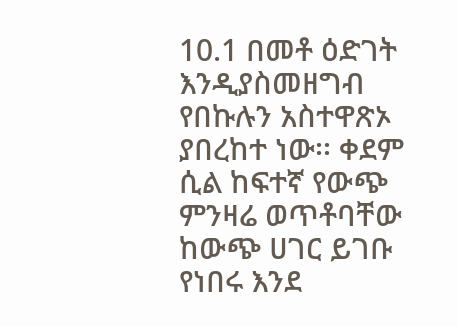10.1 በመቶ ዕድገት እንዲያስመዘግብ የበኩሉን አስተዋጽኦ ያበረከተ ነው፡፡ ቀደም ሲል ከፍተኛ የውጭ ምንዛሬ ወጥቶባቸው ከውጭ ሀገር ይገቡ የነበሩ እንደ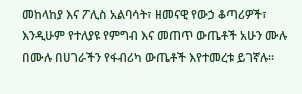መከላከያ እና ፖሊስ አልባሳት፣ ዘመናዊ የውኃ ቆጣሪዎች፣ እንዲሁም የተለያዩ የምግብ እና መጠጥ ውጤቶች አሁን ሙሉ በሙሉ በሀገራችን የፋብሪካ ውጤቶች እየተመረቱ ይገኛሉ፡፡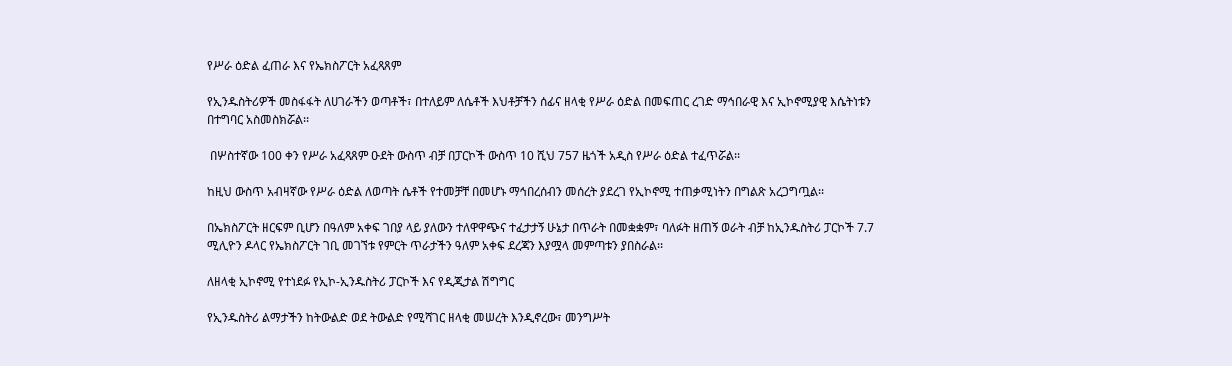የሥራ ዕድል ፈጠራ እና የኤክስፖርት አፈጻጸም

የኢንዱስትሪዎች መስፋፋት ለሀገራችን ወጣቶች፣ በተለይም ለሴቶች እህቶቻችን ሰፊና ዘላቂ የሥራ ዕድል በመፍጠር ረገድ ማኅበራዊ እና ኢኮኖሚያዊ እሴትነቱን በተግባር አስመስክሯል፡፡

 በሦስተኛው 100 ቀን የሥራ አፈጻጸም ዑደት ውስጥ ብቻ በፓርኮች ውስጥ 10 ሺህ 757 ዜጎች አዲስ የሥራ ዕድል ተፈጥሯል፡፡

ከዚህ ውስጥ አብዛኛው የሥራ ዕድል ለወጣት ሴቶች የተመቻቸ በመሆኑ ማኅበረሰብን መሰረት ያደረገ የኢኮኖሚ ተጠቃሚነትን በግልጽ አረጋግጧል፡፡

በኤክስፖርት ዘርፍም ቢሆን በዓለም አቀፍ ገበያ ላይ ያለውን ተለዋዋጭና ተፈታታኝ ሁኔታ በጥራት በመቋቋም፣ ባለፉት ዘጠኝ ወራት ብቻ ከኢንዱስትሪ ፓርኮች 7.7 ሚሊዮን ዶላር የኤክስፖርት ገቢ መገኘቱ የምርት ጥራታችን ዓለም አቀፍ ደረጃን እያሟላ መምጣቱን ያበስራል፡፡

ለዘላቂ ኢኮኖሚ የተነደፉ የኢኮ-ኢንዱስትሪ ፓርኮች እና የዲጂታል ሽግግር

የኢንዱስትሪ ልማታችን ከትውልድ ወደ ትውልድ የሚሻገር ዘላቂ መሠረት እንዲኖረው፣ መንግሥት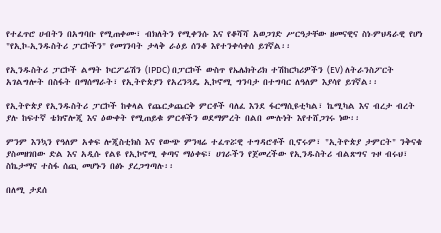የተፈጥሮ ሀብትን በአግባቡ የሚጠቀሙ፣ ብክለትን የሚቀንሱ እና የቆሻሻ አወጋገድ ሥርዓታቸው ዘመናዊና ስነ-ምህዳራዊ የሆነ "የኢኮ-ኢንዱስትሪ ፓርኮችን" የመገንባት ታላቅ ራዕይ ሰንቆ እየተንቀሳቀሰ ይገኛል፡፡

የኢንዱስትሪ ፓርኮች ልማት ኮርፖሬሽን (IPDC) በፓርኮች ውስጥ የኤሌክትሪክ ተሽከርካሪዎችን (EV) ለትራንስፖርት አገልግሎት በስፋት በማሰማራት፣ የኢትዮጵያን የአረንጓዴ ኢኮኖሚ ግንባታ በተግባር ለዓለም እያሳየ ይገኛል፡፡

የኢትዮጵያ የኢንዱስትሪ ፓርኮች ከቀላል የጨርቃጨርቅ ምርቶች ባለፈ እንደ ፋርማሲዩቲካል፣ ኬሚካል እና ብረታ ብረት ያሉ ከፍተኛ ቴክኖሎጂ እና ዕውቀት የሚጠይቁ ምርቶችን ወደማምረት በልበ ሙሉነት እየተሸጋገሩ ነው፡፡

ምንም እንኳን የዓለም አቀፍ ሎጂስቲክስ እና የውጭ ምንዛሬ ተፈጥሯዊ ተግዳሮቶች ቢኖሩም፣ "ኢትዮጵያ ታምርት" ንቅናቄ ያስመዘገበው ድል እና አዲሱ የልዩ የኢኮኖሚ ቀጣና ማዕቀፍ፣ ሀገራችን የጀመረችው የኢንዱስትሪ ብልጽግና ጉዞ ብሩህ፣ ስኬታማና ተስፋ ሰጪ መሆኑን በፅኑ ያረጋግጣሉ፡፡

በለሚ ታደሰ